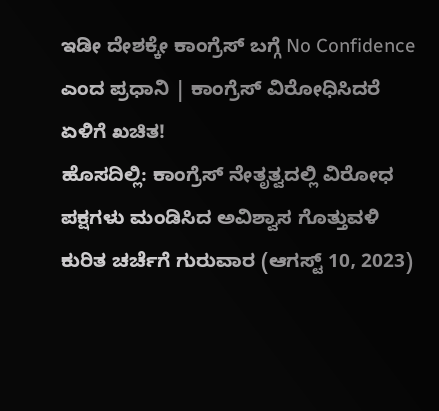ಇಡೀ ದೇಶಕ್ಕೇ ಕಾಂಗ್ರೆಸ್ ಬಗ್ಗೆ No Confidence ಎಂದ ಪ್ರಧಾನಿ | ಕಾಂಗ್ರೆಸ್ ವಿರೋಧಿಸಿದರೆ ಏಳಿಗೆ ಖಚಿತ!
ಹೊಸದಿಲ್ಲಿ: ಕಾಂಗ್ರೆಸ್ ನೇತೃತ್ವದಲ್ಲಿ ವಿರೋಧ ಪಕ್ಷಗಳು ಮಂಡಿಸಿದ ಅವಿಶ್ವಾಸ ಗೊತ್ತುವಳಿ ಕುರಿತ ಚರ್ಚೆಗೆ ಗುರುವಾರ (ಆಗಸ್ಟ್ 10, 2023)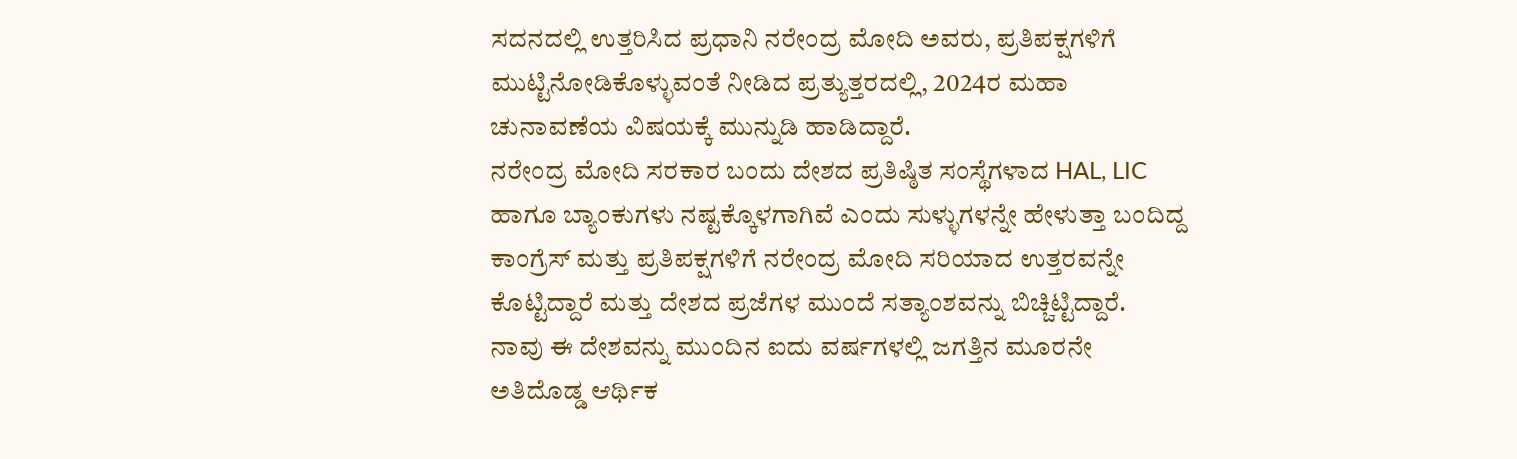ಸದನದಲ್ಲಿ ಉತ್ತರಿಸಿದ ಪ್ರಧಾನಿ ನರೇಂದ್ರ ಮೋದಿ ಅವರು, ಪ್ರತಿಪಕ್ಷಗಳಿಗೆ ಮುಟ್ಟಿನೋಡಿಕೊಳ್ಳುವಂತೆ ನೀಡಿದ ಪ್ರತ್ಯುತ್ತರದಲ್ಲಿ, 2024ರ ಮಹಾ ಚುನಾವಣೆಯ ವಿಷಯಕ್ಕೆ ಮುನ್ನುಡಿ ಹಾಡಿದ್ದಾರೆ.
ನರೇಂದ್ರ ಮೋದಿ ಸರಕಾರ ಬಂದು ದೇಶದ ಪ್ರತಿಷ್ಠಿತ ಸಂಸ್ಥೆಗಳಾದ HAL, LIC ಹಾಗೂ ಬ್ಯಾಂಕುಗಳು ನಷ್ಟಕ್ಕೊಳಗಾಗಿವೆ ಎಂದು ಸುಳ್ಳುಗಳನ್ನೇ ಹೇಳುತ್ತಾ ಬಂದಿದ್ದ ಕಾಂಗ್ರೆಸ್ ಮತ್ತು ಪ್ರತಿಪಕ್ಷಗಳಿಗೆ ನರೇಂದ್ರ ಮೋದಿ ಸರಿಯಾದ ಉತ್ತರವನ್ನೇ ಕೊಟ್ಟಿದ್ದಾರೆ ಮತ್ತು ದೇಶದ ಪ್ರಜೆಗಳ ಮುಂದೆ ಸತ್ಯಾಂಶವನ್ನು ಬಿಚ್ಚಿಟ್ಟಿದ್ದಾರೆ.
ನಾವು ಈ ದೇಶವನ್ನು ಮುಂದಿನ ಐದು ವರ್ಷಗಳಲ್ಲಿ ಜಗತ್ತಿನ ಮೂರನೇ ಅತಿದೊಡ್ಡ ಆರ್ಥಿಕ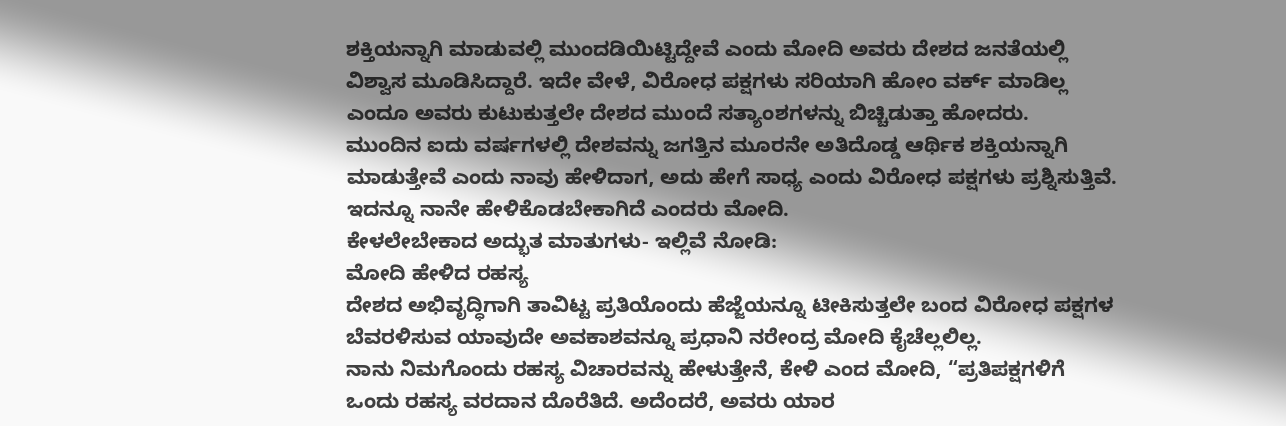ಶಕ್ತಿಯನ್ನಾಗಿ ಮಾಡುವಲ್ಲಿ ಮುಂದಡಿಯಿಟ್ಟಿದ್ದೇವೆ ಎಂದು ಮೋದಿ ಅವರು ದೇಶದ ಜನತೆಯಲ್ಲಿ ವಿಶ್ವಾಸ ಮೂಡಿಸಿದ್ದಾರೆ. ಇದೇ ವೇಳೆ, ವಿರೋಧ ಪಕ್ಷಗಳು ಸರಿಯಾಗಿ ಹೋಂ ವರ್ಕ್ ಮಾಡಿಲ್ಲ ಎಂದೂ ಅವರು ಕುಟುಕುತ್ತಲೇ ದೇಶದ ಮುಂದೆ ಸತ್ಯಾಂಶಗಳನ್ನು ಬಿಚ್ಚಿಡುತ್ತಾ ಹೋದರು.
ಮುಂದಿನ ಐದು ವರ್ಷಗಳಲ್ಲಿ ದೇಶವನ್ನು ಜಗತ್ತಿನ ಮೂರನೇ ಅತಿದೊಡ್ಡ ಆರ್ಥಿಕ ಶಕ್ತಿಯನ್ನಾಗಿ ಮಾಡುತ್ತೇವೆ ಎಂದು ನಾವು ಹೇಳಿದಾಗ, ಅದು ಹೇಗೆ ಸಾಧ್ಯ ಎಂದು ವಿರೋಧ ಪಕ್ಷಗಳು ಪ್ರಶ್ನಿಸುತ್ತಿವೆ. ಇದನ್ನೂ ನಾನೇ ಹೇಳಿಕೊಡಬೇಕಾಗಿದೆ ಎಂದರು ಮೋದಿ.
ಕೇಳಲೇಬೇಕಾದ ಅದ್ಭುತ ಮಾತುಗಳು- ಇಲ್ಲಿವೆ ನೋಡಿ:
ಮೋದಿ ಹೇಳಿದ ರಹಸ್ಯ
ದೇಶದ ಅಭಿವೃದ್ಧಿಗಾಗಿ ತಾವಿಟ್ಟ ಪ್ರತಿಯೊಂದು ಹೆಜ್ಜೆಯನ್ನೂ ಟೀಕಿಸುತ್ತಲೇ ಬಂದ ವಿರೋಧ ಪಕ್ಷಗಳ ಬೆವರಳಿಸುವ ಯಾವುದೇ ಅವಕಾಶವನ್ನೂ ಪ್ರಧಾನಿ ನರೇಂದ್ರ ಮೋದಿ ಕೈಚೆಲ್ಲಲಿಲ್ಲ.
ನಾನು ನಿಮಗೊಂದು ರಹಸ್ಯ ವಿಚಾರವನ್ನು ಹೇಳುತ್ತೇನೆ, ಕೇಳಿ ಎಂದ ಮೋದಿ, “ಪ್ರತಿಪಕ್ಷಗಳಿಗೆ ಒಂದು ರಹಸ್ಯ ವರದಾನ ದೊರೆತಿದೆ. ಅದೆಂದರೆ, ಅವರು ಯಾರ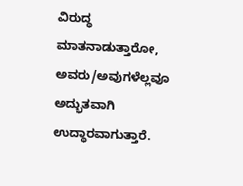ವಿರುದ್ಧ ಮಾತನಾಡುತ್ತಾರೋ, ಅವರು/ಅವುಗಳೆಲ್ಲವೂ ಅದ್ಭುತವಾಗಿ ಉದ್ಧಾರವಾಗುತ್ತಾರೆ.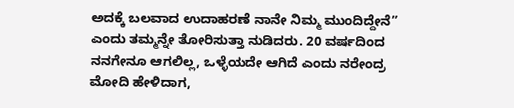ಅದಕ್ಕೆ ಬಲವಾದ ಉದಾಹರಣೆ ನಾನೇ ನಿಮ್ಮ ಮುಂದಿದ್ದೇನೆ” ಎಂದು ತಮ್ಮನ್ನೇ ತೋರಿಸುತ್ತಾ ನುಡಿದರು. 20 ವರ್ಷದಿಂದ ನನಗೇನೂ ಆಗಲಿಲ್ಲ, ಒಳ್ಳೆಯದೇ ಆಗಿದೆ ಎಂದು ನರೇಂದ್ರ ಮೋದಿ ಹೇಳಿದಾಗ,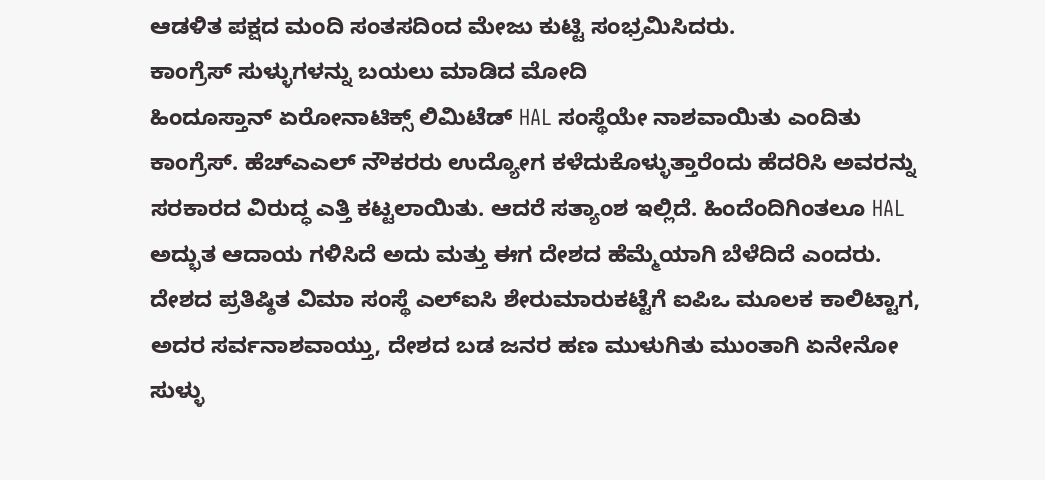ಆಡಳಿತ ಪಕ್ಷದ ಮಂದಿ ಸಂತಸದಿಂದ ಮೇಜು ಕುಟ್ಟಿ ಸಂಭ್ರಮಿಸಿದರು.
ಕಾಂಗ್ರೆಸ್ ಸುಳ್ಳುಗಳನ್ನು ಬಯಲು ಮಾಡಿದ ಮೋದಿ
ಹಿಂದೂಸ್ತಾನ್ ಏರೋನಾಟಿಕ್ಸ್ ಲಿಮಿಟೆಡ್ HAL ಸಂಸ್ಥೆಯೇ ನಾಶವಾಯಿತು ಎಂದಿತು ಕಾಂಗ್ರೆಸ್. ಹೆಚ್ಎಎಲ್ ನೌಕರರು ಉದ್ಯೋಗ ಕಳೆದುಕೊಳ್ಳುತ್ತಾರೆಂದು ಹೆದರಿಸಿ ಅವರನ್ನು ಸರಕಾರದ ವಿರುದ್ಧ ಎತ್ತಿ ಕಟ್ಟಲಾಯಿತು. ಆದರೆ ಸತ್ಯಾಂಶ ಇಲ್ಲಿದೆ. ಹಿಂದೆಂದಿಗಿಂತಲೂ HAL ಅದ್ಭುತ ಆದಾಯ ಗಳಿಸಿದೆ ಅದು ಮತ್ತು ಈಗ ದೇಶದ ಹೆಮ್ಮೆಯಾಗಿ ಬೆಳೆದಿದೆ ಎಂದರು.
ದೇಶದ ಪ್ರತಿಷ್ಠಿತ ವಿಮಾ ಸಂಸ್ಥೆ ಎಲ್ಐಸಿ ಶೇರುಮಾರುಕಟ್ಟೆಗೆ ಐಪಿಒ ಮೂಲಕ ಕಾಲಿಟ್ಟಾಗ, ಅದರ ಸರ್ವನಾಶವಾಯ್ತು, ದೇಶದ ಬಡ ಜನರ ಹಣ ಮುಳುಗಿತು ಮುಂತಾಗಿ ಏನೇನೋ ಸುಳ್ಳು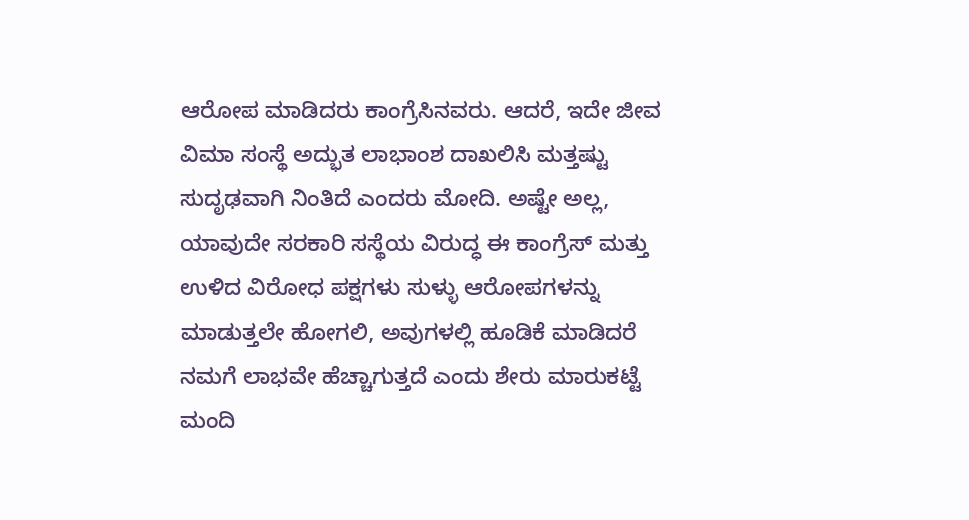ಆರೋಪ ಮಾಡಿದರು ಕಾಂಗ್ರೆಸಿನವರು. ಆದರೆ, ಇದೇ ಜೀವ ವಿಮಾ ಸಂಸ್ಥೆ ಅದ್ಭುತ ಲಾಭಾಂಶ ದಾಖಲಿಸಿ ಮತ್ತಷ್ಟು ಸುದೃಢವಾಗಿ ನಿಂತಿದೆ ಎಂದರು ಮೋದಿ. ಅಷ್ಟೇ ಅಲ್ಲ, ಯಾವುದೇ ಸರಕಾರಿ ಸಸ್ಥೆಯ ವಿರುದ್ಧ ಈ ಕಾಂಗ್ರೆಸ್ ಮತ್ತು ಉಳಿದ ವಿರೋಧ ಪಕ್ಷಗಳು ಸುಳ್ಳು ಆರೋಪಗಳನ್ನು ಮಾಡುತ್ತಲೇ ಹೋಗಲಿ, ಅವುಗಳಲ್ಲಿ ಹೂಡಿಕೆ ಮಾಡಿದರೆ ನಮಗೆ ಲಾಭವೇ ಹೆಚ್ಚಾಗುತ್ತದೆ ಎಂದು ಶೇರು ಮಾರುಕಟ್ಟೆ ಮಂದಿ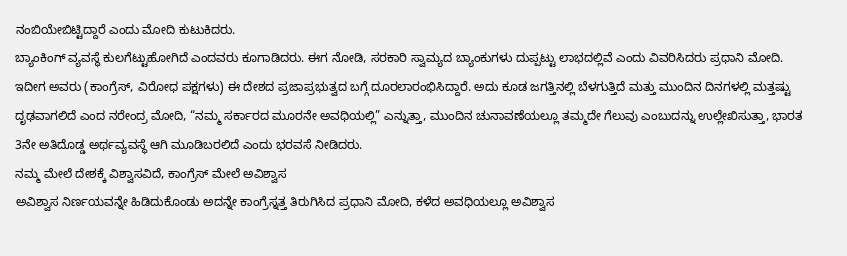ನಂಬಿಯೇಬಿಟ್ಟಿದ್ದಾರೆ ಎಂದು ಮೋದಿ ಕುಟುಕಿದರು.
ಬ್ಯಾಂಕಿಂಗ್ ವ್ಯವಸ್ಥೆ ಕುಲಗೆಟ್ಟುಹೋಗಿದೆ ಎಂದವರು ಕೂಗಾಡಿದರು. ಈಗ ನೋಡಿ, ಸರಕಾರಿ ಸ್ವಾಮ್ಯದ ಬ್ಯಾಂಕುಗಳು ದುಪ್ಪಟ್ಟು ಲಾಭದಲ್ಲಿವೆ ಎಂದು ವಿವರಿಸಿದರು ಪ್ರಧಾನಿ ಮೋದಿ.
ಇದೀಗ ಅವರು (ಕಾಂಗ್ರೆಸ್, ವಿರೋಧ ಪಕ್ಷಗಳು) ಈ ದೇಶದ ಪ್ರಜಾಪ್ರಭುತ್ವದ ಬಗ್ಗೆ ದೂರಲಾರಂಭಿಸಿದ್ದಾರೆ. ಅದು ಕೂಡ ಜಗತ್ತಿನಲ್ಲಿ ಬೆಳಗುತ್ತಿದೆ ಮತ್ತು ಮುಂದಿನ ದಿನಗಳಲ್ಲಿ ಮತ್ತಷ್ಟು ದೃಢವಾಗಲಿದೆ ಎಂದ ನರೇಂದ್ರ ಮೋದಿ, “ನಮ್ಮ ಸರ್ಕಾರದ ಮೂರನೇ ಅವಧಿಯಲ್ಲಿ” ಎನ್ನುತ್ತಾ, ಮುಂದಿನ ಚುನಾವಣೆಯಲ್ಲೂ ತಮ್ಮದೇ ಗೆಲುವು ಎಂಬುದನ್ನು ಉಲ್ಲೇಖಿಸುತ್ತಾ, ಭಾರತ 3ನೇ ಅತಿದೊಡ್ಡ ಅರ್ಥವ್ಯವಸ್ಥೆ ಆಗಿ ಮೂಡಿಬರಲಿದೆ ಎಂದು ಭರವಸೆ ನೀಡಿದರು.
ನಮ್ಮ ಮೇಲೆ ದೇಶಕ್ಕೆ ವಿಶ್ವಾಸವಿದೆ, ಕಾಂಗ್ರೆಸ್ ಮೇಲೆ ಅವಿಶ್ವಾಸ
ಅವಿಶ್ವಾಸ ನಿರ್ಣಯವನ್ನೇ ಹಿಡಿದುಕೊಂಡು ಅದನ್ನೇ ಕಾಂಗ್ರೆಸ್ನತ್ತ ತಿರುಗಿಸಿದ ಪ್ರಧಾನಿ ಮೋದಿ, ಕಳೆದ ಅವಧಿಯಲ್ಲೂ ಅವಿಶ್ವಾಸ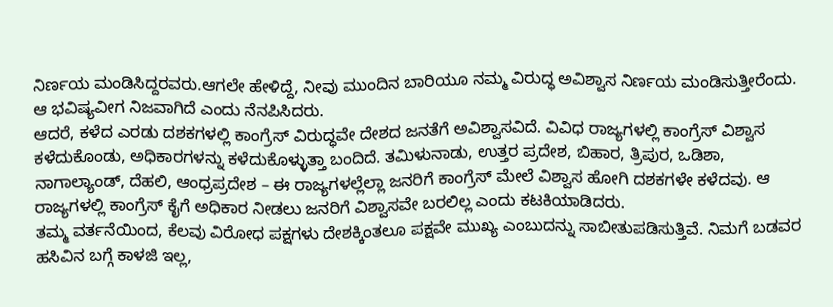ನಿರ್ಣಯ ಮಂಡಿಸಿದ್ದರವರು.ಆಗಲೇ ಹೇಳಿದ್ದೆ, ನೀವು ಮುಂದಿನ ಬಾರಿಯೂ ನಮ್ಮ ವಿರುದ್ಧ ಅವಿಶ್ವಾಸ ನಿರ್ಣಯ ಮಂಡಿಸುತ್ತೀರೆಂದು. ಆ ಭವಿಷ್ಯವೀಗ ನಿಜವಾಗಿದೆ ಎಂದು ನೆನಪಿಸಿದರು.
ಆದರೆ, ಕಳೆದ ಎರಡು ದಶಕಗಳಲ್ಲಿ ಕಾಂಗ್ರೆಸ್ ವಿರುದ್ಧವೇ ದೇಶದ ಜನತೆಗೆ ಅವಿಶ್ವಾಸವಿದೆ. ವಿವಿಧ ರಾಜ್ಯಗಳಲ್ಲಿ ಕಾಂಗ್ರೆಸ್ ವಿಶ್ವಾಸ ಕಳೆದುಕೊಂಡು, ಅಧಿಕಾರಗಳನ್ನು ಕಳೆದುಕೊಳ್ಳುತ್ತಾ ಬಂದಿದೆ. ತಮಿಳುನಾಡು, ಉತ್ತರ ಪ್ರದೇಶ, ಬಿಹಾರ, ತ್ರಿಪುರ, ಒಡಿಶಾ, ನಾಗಾಲ್ಯಾಂಡ್, ದೆಹಲಿ, ಆಂಧ್ರಪ್ರದೇಶ – ಈ ರಾಜ್ಯಗಳಲ್ಲೆಲ್ಲಾ ಜನರಿಗೆ ಕಾಂಗ್ರೆಸ್ ಮೇಲೆ ವಿಶ್ವಾಸ ಹೋಗಿ ದಶಕಗಳೇ ಕಳೆದವು. ಆ ರಾಜ್ಯಗಳಲ್ಲಿ ಕಾಂಗ್ರೆಸ್ ಕೈಗೆ ಅಧಿಕಾರ ನೀಡಲು ಜನರಿಗೆ ವಿಶ್ವಾಸವೇ ಬರಲಿಲ್ಲ ಎಂದು ಕಟಕಿಯಾಡಿದರು.
ತಮ್ಮ ವರ್ತನೆಯಿಂದ, ಕೆಲವು ವಿರೋಧ ಪಕ್ಷಗಳು ದೇಶಕ್ಕಿಂತಲೂ ಪಕ್ಷವೇ ಮುಖ್ಯ ಎಂಬುದನ್ನು ಸಾಬೀತುಪಡಿಸುತ್ತಿವೆ. ನಿಮಗೆ ಬಡವರ ಹಸಿವಿನ ಬಗ್ಗೆ ಕಾಳಜಿ ಇಲ್ಲ,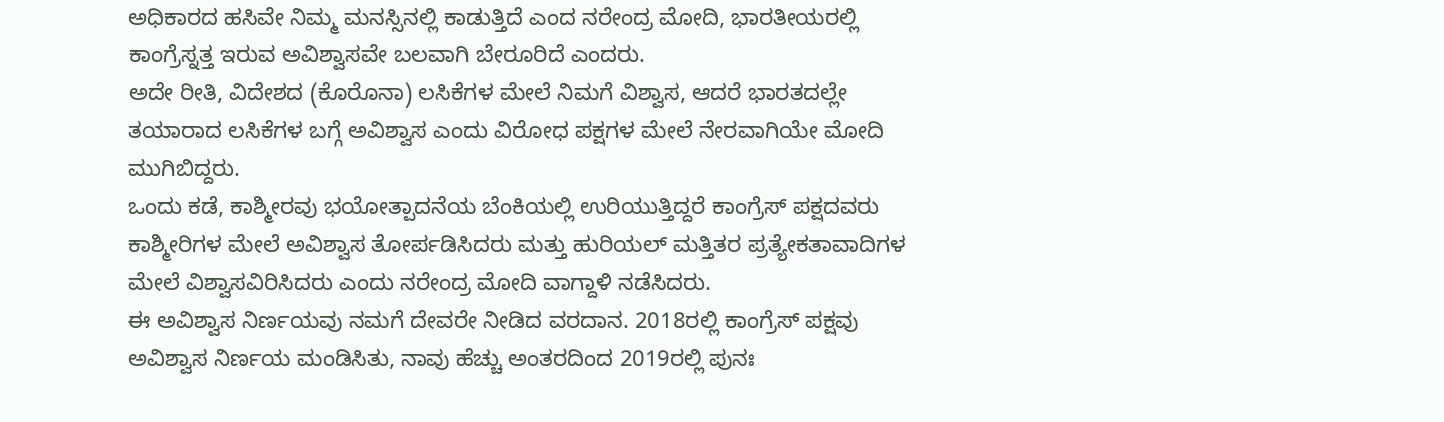ಅಧಿಕಾರದ ಹಸಿವೇ ನಿಮ್ಮ ಮನಸ್ಸಿನಲ್ಲಿ ಕಾಡುತ್ತಿದೆ ಎಂದ ನರೇಂದ್ರ ಮೋದಿ, ಭಾರತೀಯರಲ್ಲಿ ಕಾಂಗ್ರೆಸ್ನತ್ತ ಇರುವ ಅವಿಶ್ವಾಸವೇ ಬಲವಾಗಿ ಬೇರೂರಿದೆ ಎಂದರು.
ಅದೇ ರೀತಿ, ವಿದೇಶದ (ಕೊರೊನಾ) ಲಸಿಕೆಗಳ ಮೇಲೆ ನಿಮಗೆ ವಿಶ್ವಾಸ, ಆದರೆ ಭಾರತದಲ್ಲೇ ತಯಾರಾದ ಲಸಿಕೆಗಳ ಬಗ್ಗೆ ಅವಿಶ್ವಾಸ ಎಂದು ವಿರೋಧ ಪಕ್ಷಗಳ ಮೇಲೆ ನೇರವಾಗಿಯೇ ಮೋದಿ ಮುಗಿಬಿದ್ದರು.
ಒಂದು ಕಡೆ, ಕಾಶ್ಮೀರವು ಭಯೋತ್ಪಾದನೆಯ ಬೆಂಕಿಯಲ್ಲಿ ಉರಿಯುತ್ತಿದ್ದರೆ ಕಾಂಗ್ರೆಸ್ ಪಕ್ಷದವರು ಕಾಶ್ಮೀರಿಗಳ ಮೇಲೆ ಅವಿಶ್ವಾಸ ತೋರ್ಪಡಿಸಿದರು ಮತ್ತು ಹುರಿಯಲ್ ಮತ್ತಿತರ ಪ್ರತ್ಯೇಕತಾವಾದಿಗಳ ಮೇಲೆ ವಿಶ್ವಾಸವಿರಿಸಿದರು ಎಂದು ನರೇಂದ್ರ ಮೋದಿ ವಾಗ್ದಾಳಿ ನಡೆಸಿದರು.
ಈ ಅವಿಶ್ವಾಸ ನಿರ್ಣಯವು ನಮಗೆ ದೇವರೇ ನೀಡಿದ ವರದಾನ. 2018ರಲ್ಲಿ ಕಾಂಗ್ರೆಸ್ ಪಕ್ಷವು ಅವಿಶ್ವಾಸ ನಿರ್ಣಯ ಮಂಡಿಸಿತು, ನಾವು ಹೆಚ್ಚು ಅಂತರದಿಂದ 2019ರಲ್ಲಿ ಪುನಃ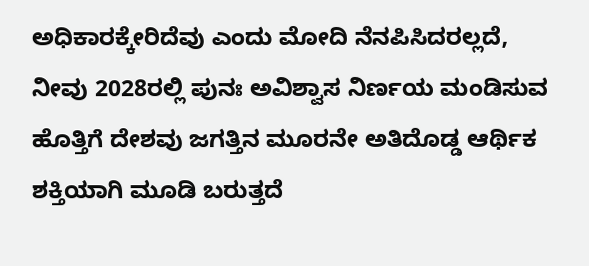ಅಧಿಕಾರಕ್ಕೇರಿದೆವು ಎಂದು ಮೋದಿ ನೆನಪಿಸಿದರಲ್ಲದೆ, ನೀವು 2028ರಲ್ಲಿ ಪುನಃ ಅವಿಶ್ವಾಸ ನಿರ್ಣಯ ಮಂಡಿಸುವ ಹೊತ್ತಿಗೆ ದೇಶವು ಜಗತ್ತಿನ ಮೂರನೇ ಅತಿದೊಡ್ಡ ಆರ್ಥಿಕ ಶಕ್ತಿಯಾಗಿ ಮೂಡಿ ಬರುತ್ತದೆ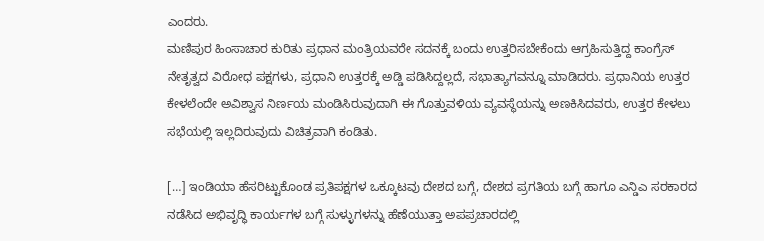ಎಂದರು.
ಮಣಿಪುರ ಹಿಂಸಾಚಾರ ಕುರಿತು ಪ್ರಧಾನ ಮಂತ್ರಿಯವರೇ ಸದನಕ್ಕೆ ಬಂದು ಉತ್ತರಿಸಬೇಕೆಂದು ಆಗ್ರಹಿಸುತ್ತಿದ್ದ ಕಾಂಗ್ರೆಸ್ ನೇತೃತ್ವದ ವಿರೋಧ ಪಕ್ಷಗಳು, ಪ್ರಧಾನಿ ಉತ್ತರಕ್ಕೆ ಅಡ್ಡಿ ಪಡಿಸಿದ್ದಲ್ಲದೆ, ಸಭಾತ್ಯಾಗವನ್ನೂ ಮಾಡಿದರು. ಪ್ರಧಾನಿಯ ಉತ್ತರ ಕೇಳಲೆಂದೇ ಅವಿಶ್ವಾಸ ನಿರ್ಣಯ ಮಂಡಿಸಿರುವುದಾಗಿ ಈ ಗೊತ್ತುವಳಿಯ ವ್ಯವಸ್ಥೆಯನ್ನು ಅಣಕಿಸಿದವರು, ಉತ್ತರ ಕೇಳಲು ಸಭೆಯಲ್ಲಿ ಇಲ್ಲದಿರುವುದು ವಿಚಿತ್ರವಾಗಿ ಕಂಡಿತು.

[…] ಇಂಡಿಯಾ ಹೆಸರಿಟ್ಟುಕೊಂಡ ಪ್ರತಿಪಕ್ಷಗಳ ಒಕ್ಕೂಟವು ದೇಶದ ಬಗ್ಗೆ, ದೇಶದ ಪ್ರಗತಿಯ ಬಗ್ಗೆ ಹಾಗೂ ಎನ್ಡಿಎ ಸರಕಾರದ ನಡೆಸಿದ ಅಭಿವೃದ್ಧಿ ಕಾರ್ಯಗಳ ಬಗ್ಗೆ ಸುಳ್ಳುಗಳನ್ನು ಹೆಣೆಯುತ್ತಾ ಅಪಪ್ರಚಾರದಲ್ಲಿ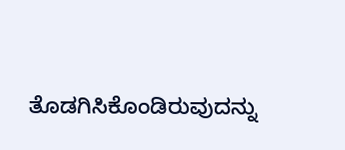ತೊಡಗಿಸಿಕೊಂಡಿರುವುದನ್ನು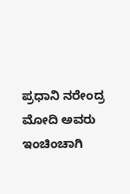ಪ್ರಧಾನಿ ನರೇಂದ್ರ ಮೋದಿ ಅವರು ಇಂಚಿಂಚಾಗಿ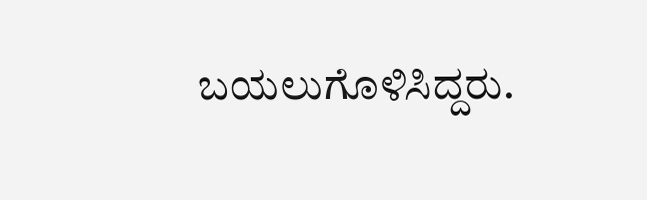ಬಯಲುಗೊಳಿಸಿದ್ದರು.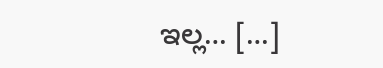ಇಲ್ಲ… […]